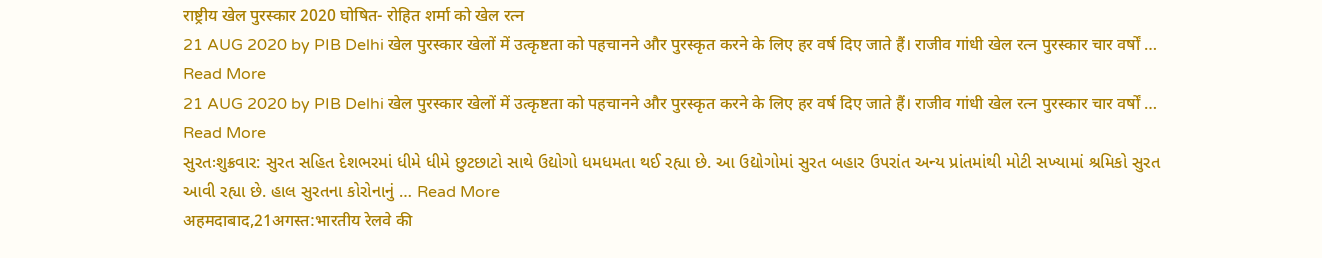राष्ट्रीय खेल पुरस्कार 2020 घोषित- रोहित शर्मा को खेल रत्न
21 AUG 2020 by PIB Delhi खेल पुरस्कार खेलों में उत्कृष्टता को पहचानने और पुरस्कृत करने के लिए हर वर्ष दिए जाते हैं। राजीव गांधी खेल रत्न पुरस्कार चार वर्षों … Read More
21 AUG 2020 by PIB Delhi खेल पुरस्कार खेलों में उत्कृष्टता को पहचानने और पुरस्कृत करने के लिए हर वर्ष दिए जाते हैं। राजीव गांधी खेल रत्न पुरस्कार चार वर्षों … Read More
સુરતઃશુક્રવાર: સુરત સહિત દેશભરમાં ધીમે ધીમે છુટછાટો સાથે ઉદ્યોગો ધમધમતા થઈ રહ્યા છે. આ ઉદ્યોગોમાં સુરત બહાર ઉપરાંત અન્ય પ્રાંતમાંથી મોટી સખ્યામાં શ્રમિકો સુરત આવી રહ્યા છે. હાલ સુરતના કોરોનાનું … Read More
अहमदाबाद,21अगस्त:भारतीय रेलवे की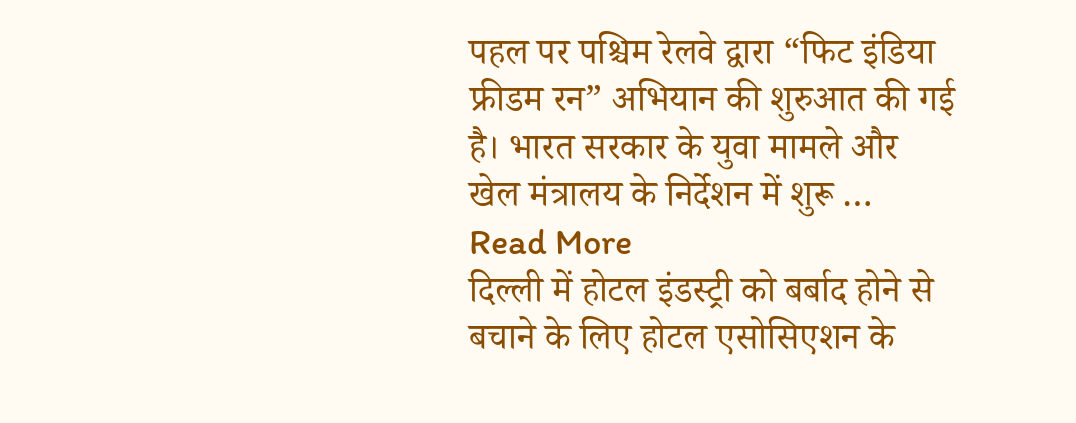पहल पर पश्चिम रेलवे द्वारा “फिट इंडिया फ्रीडम रन” अभियान की शुरुआत की गई है। भारत सरकार के युवा मामले और खेल मंत्रालय के निर्देशन में शुरू … Read More
दिल्ली में होटल इंडस्ट्री को बर्बाद होने से बचाने के लिए होटल एसोसिएशन के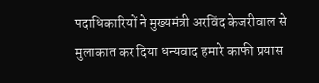पदाधिकारियों ने मुख्यमंत्री अरविंद केजरीवाल से मुलाकात कर दिया धन्यवाद हमारे काफी प्रयास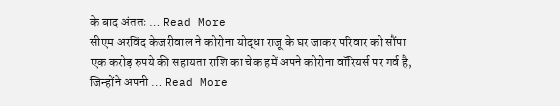के बाद अंततः … Read More
सीएम अरविंद केजरीवाल ने कोरोना योद्धा राजू के घर जाकर परिवार को सौंपा एक करोड़ रुपये की सहायता राशि का चेक हमें अपने कोरोना वॉरियर्स पर गर्व है, जिन्होंने अपनी … Read More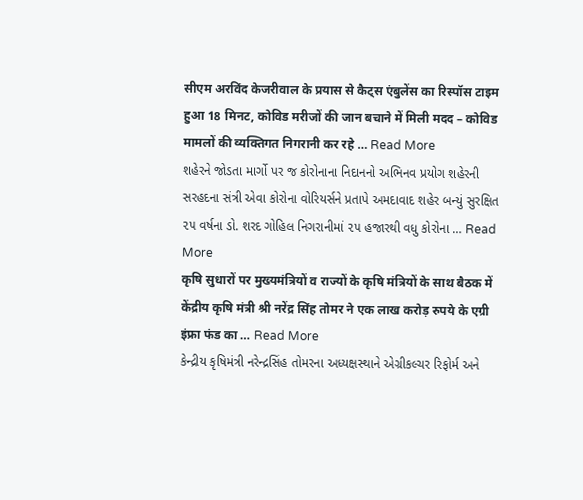सीएम अरविंद केजरीवाल के प्रयास से कैट्स एंबुलेंस का रिस्पॉस टाइम हुआ 18 मिनट, कोविड मरीजों की जान बचाने में मिली मदद – कोविड मामलों की व्यक्तिगत निगरानी कर रहे … Read More
શહેરને જોડતા માર્ગો પર જ કોરોનાના નિદાનનો અભિનવ પ્રયોગ શહેરની સરહદના સંત્રી એવા કોરોના વોરિયર્સને પ્રતાપે અમદાવાદ શહેર બન્યું સુરક્ષિત ૨૫ વર્ષના ડો. શરદ ગોહિલ નિગરાનીમાં ૨૫ હજારથી વધુ કોરોના … Read More
कृषि सुधारों पर मुख्यमंत्रियों व राज्यों के कृषि मंत्रियों के साथ बैठक में केंद्रीय कृषि मंत्री श्री नरेंद्र सिंह तोमर ने एक लाख करोड़ रुपये के एग्री इंफ्रा फंड का … Read More
કેન્દ્રીય કૃષિમંત્રી નરેન્દ્રસિંહ તોમરના અધ્યક્ષસ્થાને એગ્રીકલ્ચર રિફોર્મ અને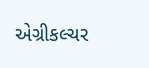એગ્રીકલ્ચર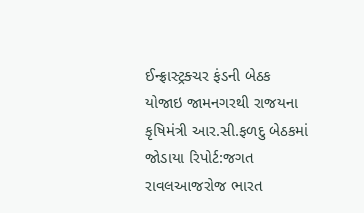ઈન્ફ્રાસ્ટ્રક્ચર ફંડની બેઠક યોજાઇ જામનગરથી રાજયના કૃષિમંત્રી આર.સી.ફળદુ બેઠકમાં જોડાયા રિપોર્ટ:જગત રાવલઆજરોજ ભારત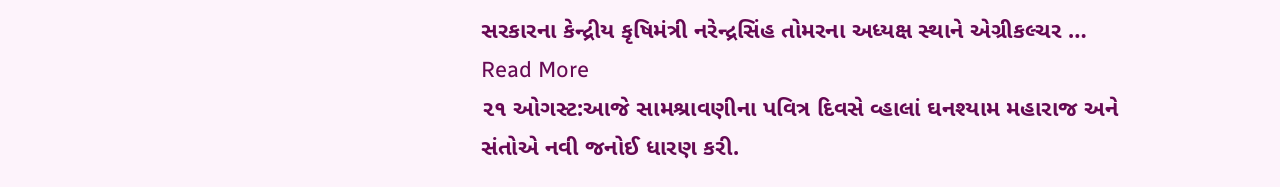સરકારના કેન્દ્રીય કૃષિમંત્રી નરેન્દ્રસિંહ તોમરના અધ્યક્ષ સ્થાને એગ્રીકલ્ચર … Read More
૨૧ ઓગસ્ટ:આજે સામશ્રાવણીના પવિત્ર દિવસે વ્હાલાં ઘનશ્યામ મહારાજ અને સંતોએ નવી જનોઈ ધારણ કરી.